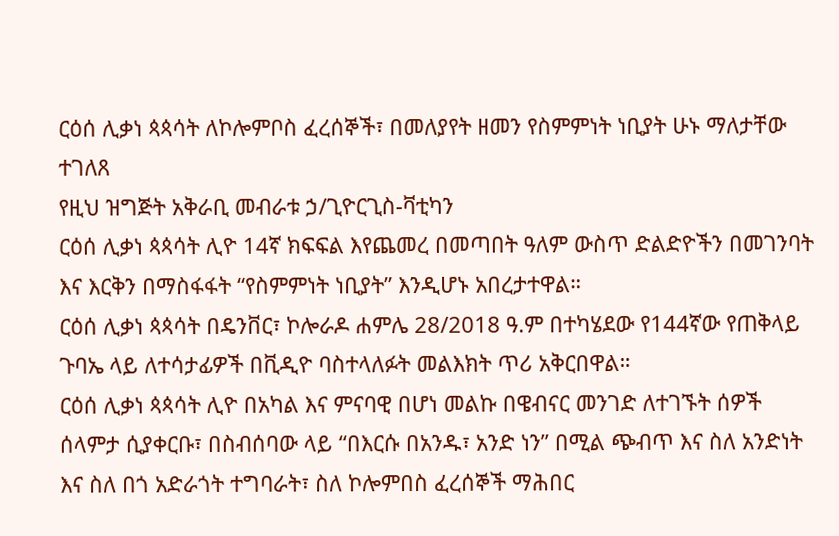ርዕሰ ሊቃነ ጳጳሳት ለኮሎምቦስ ፈረሰኞች፣ በመለያየት ዘመን የስምምነት ነቢያት ሁኑ ማለታቸው ተገለጸ
የዚህ ዝግጅት አቅራቢ መብራቱ ኃ/ጊዮርጊስ-ቫቲካን
ርዕሰ ሊቃነ ጳጳሳት ሊዮ 14ኛ ክፍፍል እየጨመረ በመጣበት ዓለም ውስጥ ድልድዮችን በመገንባት እና እርቅን በማስፋፋት “የስምምነት ነቢያት” እንዲሆኑ አበረታተዋል።
ርዕሰ ሊቃነ ጳጳሳት በዴንቨር፣ ኮሎራዶ ሐምሌ 28/2018 ዓ.ም በተካሄደው የ144ኛው የጠቅላይ ጉባኤ ላይ ለተሳታፊዎች በቪዲዮ ባስተላለፉት መልእክት ጥሪ አቅርበዋል።
ርዕሰ ሊቃነ ጳጳሳት ሊዮ በአካል እና ምናባዊ በሆነ መልኩ በዌብናር መንገድ ለተገኙት ሰዎች ሰላምታ ሲያቀርቡ፣ በስብሰባው ላይ “በእርሱ በአንዱ፣ አንድ ነን” በሚል ጭብጥ እና ስለ አንድነት እና ስለ በጎ አድራጎት ተግባራት፣ ስለ ኮሎምበስ ፈረሰኞች ማሕበር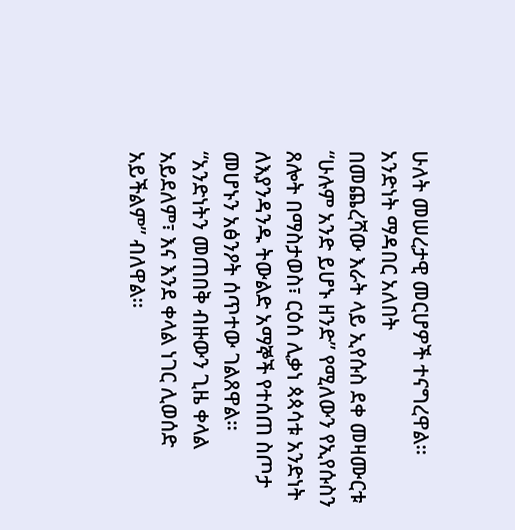ሁለት መሠረታዊ መርሆዎች ተናግረዋል።
አንድነት ማዳበር አለበት
በመጨረሻው እራት ላይ ኢየሱስ ደቀ መዛሙርቱ “ሁሉም አንድ ይሆኑ ዘንድ” የሚለውን የኢየሱስን ጸሎት በማስታወስ፣ ርዕሰ ሊቃነ ጳጳሳቱ አንድነት ለእያንዳንዱ ትውልድ አማኞች የተሰጠ ስጦታ መሆኑን አፅንዖት ሰጥተው ገልጸዋል።
“አንድነትን መጠበቅ ብዙውን ጊዜ ቀላል አይደለም፣ እና እንደ ቀላል ነገር ሊወሰድ አይችልም” ብለዋል።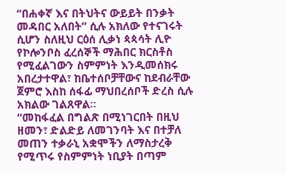“በሐቀኛ እና በትህትና ውይይት በንቃት መዳበር አለበት” ሲሉ አክለው የተናገሩት ሲሆን ስለዚህ ርዕሰ ሊቃነ ጳጳሳት ሊዮ የኮሎንቦስ ፈረሰኞች ማሕበር ክርስቶስ የሚፈልገውን ስምምነት እንዲመሰክሩ አበረታተዋል፣ ከቤተሰቦቻቸውና ከደብራቸው ጀምሮ እስከ ሰፋፊ ማህበረሰቦች ድረስ ሲሉ አክልው ገልጸዋል።
“መከፋፈል በግልጽ በሚነገርበት በዚህ ዘመን፣ ድልድይ ለመገንባት እና በተቻለ መጠን ተቃራኒ አቋሞችን ለማስታረቅ የሚጥሩ የስምምነት ነቢያት በጣም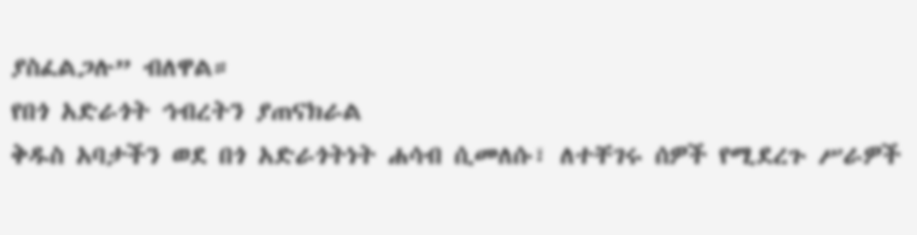ያስፈልጋሉ” ብለዋል።
የበጎ አድራጎት ኅብረትን ያጠናክራል
ቅዱስ አባታችን ወደ በጎ አድራጎትነት ሐሳብ ሲመለሱ፣ ለተቸገሩ ሰዎች የሚደረጉ ሥራዎች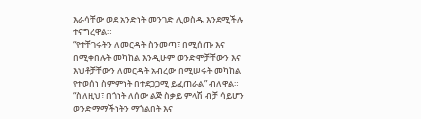እራሳቸው ወደ አንድነት መንገድ ሊወስዱ እንደሚችሉ ተናግረዋል።
“የተቸገሩትን ለመርዳት ስንመጣ፣ በሚሰጡ እና በሚቀበሉት መካከል እንዲሁም ወንድሞቻቸውን እና እህቶቻቸውን ለመርዳት አብረው በሚሠሩት መካከል የተወሰነ ስምምነት በተደጋጋሚ ይፈጠራል” ብለዋል።
“ስለዚህ፣ በጎነት ለሰው ልጅ ስቃይ ምላሽ ብቻ ሳይሆን ወንድማማችነትን ማጎልበት እና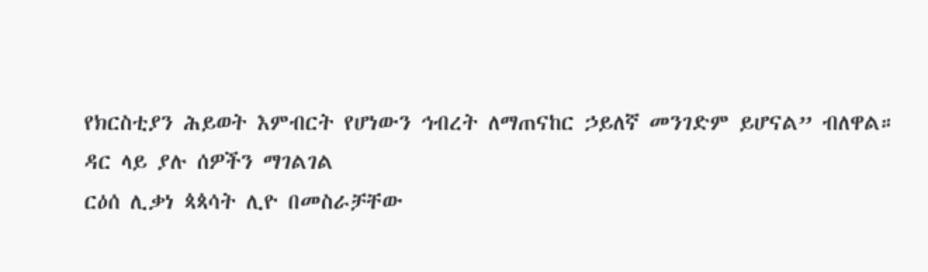የክርስቲያን ሕይወት እምብርት የሆነውን ኅብረት ለማጠናከር ኃይለኛ መንገድም ይሆናል” ብለዋል።
ዳር ላይ ያሉ ሰዎችን ማገልገል
ርዕሰ ሊቃነ ጳጳሳት ሊዮ በመስራቻቸው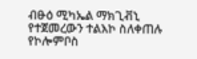ብፁዕ ሚካኤል ማክጊቭኒ የተጀመረውን ተልእኮ ስለቀጠሉ የኮሎምቦስ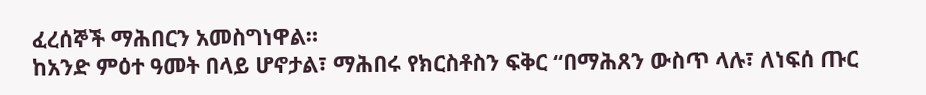ፈረሰኞች ማሕበርን አመስግነዋል።
ከአንድ ምዕተ ዓመት በላይ ሆኖታል፣ ማሕበሩ የክርስቶስን ፍቅር “በማሕጸን ውስጥ ላሉ፣ ለነፍሰ ጡር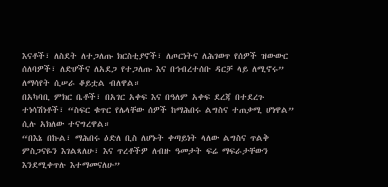እናቶች፣ ለስደት ለተጋለጡ ክርስቲያኖች፣ ለጦርነትና ለሕገወጥ የሰዎች ዝውውር ሰለባዎች፣ ለድሆችና ለአደጋ የተጋለጡ እና በኅብረተሰቡ ዳርቻ ላይ ለሚኖሩ” ለማሳየት ሲሠራ ቆይቷል ብለዋል።
በአካባቢ ምክር ቤቶች፣ በአገር አቀፍ እና በዓለም አቀፍ ደረጃ በተደረጉ ተነሳሽነቶች፣ “ስፍር ቁጥር የሌላቸው ሰዎች ከማሕበሩ ልግስና ተጠቃሚ ሆነዋል” ሲሉ አክለው ተናግረዋል።
“በእኔ በኩል፣ ማሕበሩ ዕድለ ቢስ ለሆኑት ቀጣይነት ላለው ልግስና ጥልቅ ምስጋናዬን እገልጻለሁ፣ እና ጥረቶችዎ ለብዙ ዓመታት ፍሬ ማፍራታቸውን እንደሚቀጥሉ እተማመናለሁ”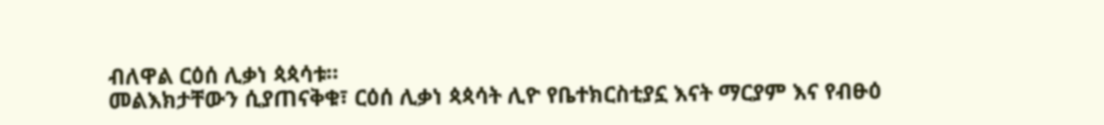ብለዋል ርዕሰ ሊቃነ ጳጳሳቱ።
መልእክታቸውን ሲያጠናቅቁ፣ ርዕሰ ሊቃነ ጳጳሳት ሊዮ የቤተክርስቲያኗ እናት ማርያም እና የብፁዕ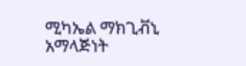ሚካኤል ማክጊቭኒ አማላጅነት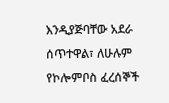እንዲያጅባቸው አደራ ሰጥተዋል፣ ለሁሉም የኮሎምቦስ ፈረሰኞች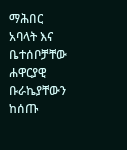ማሕበር አባላት እና ቤተሰቦቻቸው ሐዋርያዊ ቡራኬያቸውን ከሰጡ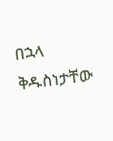በኋላ ቅዱስነታቸው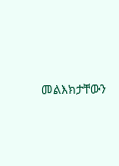መልእክታቸውን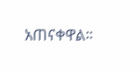አጠናቀዋል።